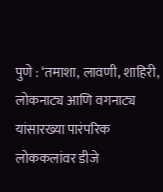पुणे : ‘तमाशा, लावणी, शाहिरी, लोकनाट्य आणि वगनाट्य यांसारख्या पारंपरिक लोककलांवर डीजे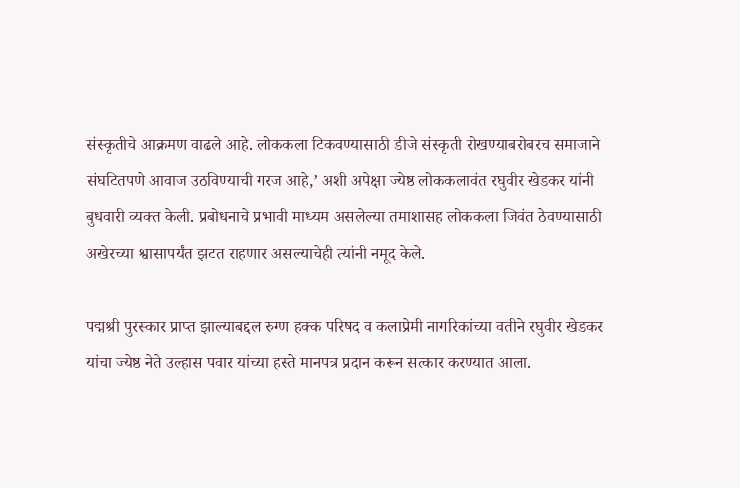संस्कृतीचे आक्रमण वाढले आहे. लोककला टिकवण्यासाठी डीजे संस्कृती रोखण्याबरोबरच समाजाने संघटितपणे आवाज उठविण्याची गरज आहे,’ अशी अपेक्षा ज्येष्ठ लोककलावंत रघुवीर खेडकर यांनी बुधवारी व्यक्त केली. प्रबोधनाचे प्रभावी माध्यम असलेल्या तमाशासह लोककला जिवंत ठेवण्यासाठी अखेरच्या श्वासापर्यंत झटत राहणार असल्याचेही त्यांनी नमूद केले.

पद्मश्री पुरस्कार प्राप्त झाल्याबद्दल रुग्ण हक्क परिषद व कलाप्रेमी नागरिकांच्या वतीने रघुवीर खेडकर यांचा ज्येष्ठ नेते उल्हास पवार यांच्या हस्ते मानपत्र प्रदान करून सत्कार करण्यात आला.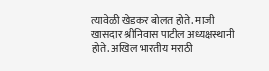त्यावेळी खेडकर बोलत होते. माजी खासदार श्रीनिवास पाटील अध्यक्षस्थानी होते. अखिल भारतीय मराठी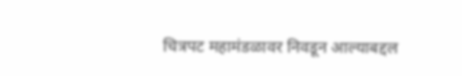चित्रपट महामंडळावर निवडून आल्याबद्दल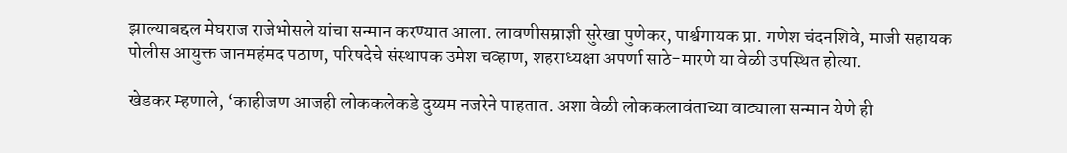झाल्याबद्दल मेघराज राजेभोसले यांचा सन्मान करण्यात आला. लावणीसम्राज्ञी सुरेखा पुणेकर, पार्श्वगायक प्रा. गणेश चंदनशिवे, माजी सहायक पोलीस आयुक्त जानमहंमद पठाण, परिषदेचे संस्थापक उमेश चव्हाण, शहराध्यक्षा अपर्णा साठे-मारणे या वेळी उपस्थित होत्या.

खेडकर म्हणाले, ‘काहीजण आजही लोककलेकडे दुय्यम नजरेने पाहतात. अशा वेळी लोककलावंताच्या वाट्याला सन्मान येणे ही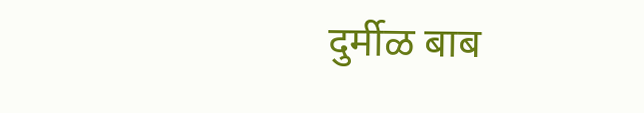दुर्मीळ बाब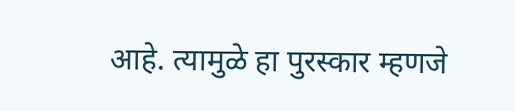आहे. त्यामुळे हा पुरस्कार म्हणजे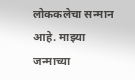लोककलेचा सन्मान आहे. माझ्या जन्माच्या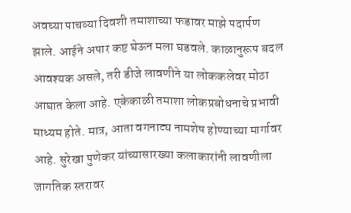अवघ्या पाचव्या दिवशी तमाशाच्या फडावर माझे पदार्पण झाले. आईने अपार कष्ट घेऊन मला घडवले. काळानुरूप बदल आवश्यक असले, तरी डीजे लावणीने या लोककलेवर मोठा आघात केला आहे. एकेकाळी तमाशा लोकप्रबोधनाचे प्रभावी माध्यम होते. मात्र, आता वगनाट्य नामशेष होण्याच्या मार्गावर आहे. सुरेखा पुणेकर यांच्यासारख्या कलाकारांनी लावणीला जागतिक स्तरावर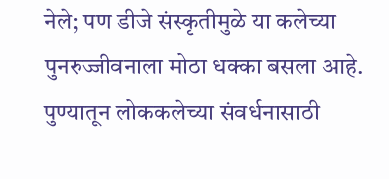नेले; पण डीजे संस्कृतीमुळे या कलेच्या पुनरुज्जीवनाला मोठा धक्का बसला आहे. पुण्यातून लोककलेच्या संवर्धनासाठी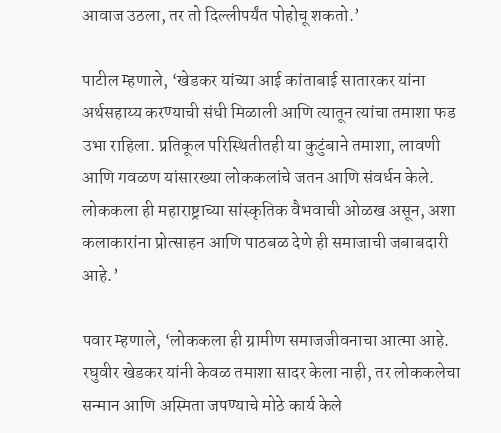आवाज उठला, तर तो दिल्लीपर्यंत पोहोचू शकतो.’

पाटील म्हणाले, ‘खेडकर यांच्या आई कांताबाई सातारकर यांना अर्थसहाय्य करण्याची संधी मिळाली आणि त्यातून त्यांचा तमाशा फड उभा राहिला. प्रतिकूल परिस्थितीतही या कुटुंबाने तमाशा, लावणी आणि गवळण यांसारख्या लोककलांचे जतन आणि संवर्धन केले. लोककला ही महाराष्ट्राच्या सांस्कृतिक वैभवाची ओळख असून, अशा कलाकारांना प्रोत्साहन आणि पाठबळ देणे ही समाजाची जबाबदारी आहे.’

पवार म्हणाले, ‘लोककला ही ग्रामीण समाजजीवनाचा आत्मा आहे. रघुवीर खेडकर यांनी केवळ तमाशा सादर केला नाही, तर लोककलेचा सन्मान आणि अस्मिता जपण्याचे मोठे कार्य केले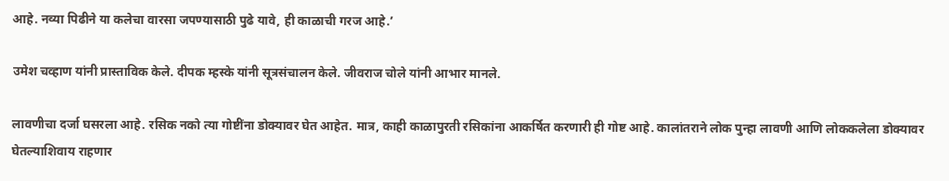आहे. नव्या पिढीने या कलेचा वारसा जपण्यासाठी पुढे यावे, ही काळाची गरज आहे.’

उमेश चव्हाण यांनी प्रास्ताविक केले. दीपक म्हस्के यांनी सूत्रसंचालन केले. जीवराज चोले यांनी आभार मानले.

लावणीचा दर्जा घसरला आहे. रसिक नको त्या गोष्टींना डोक्यावर घेत आहेत. मात्र, काही काळापुरती रसिकांना आकर्षित करणारी ही गोष्ट आहे. कालांतराने लोक पुन्हा लावणी आणि लोककलेला डोक्यावर घेतल्याशिवाय राहणार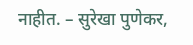नाहीत. – सुरेखा पुणेकर,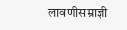लावणीसम्राज्ञी